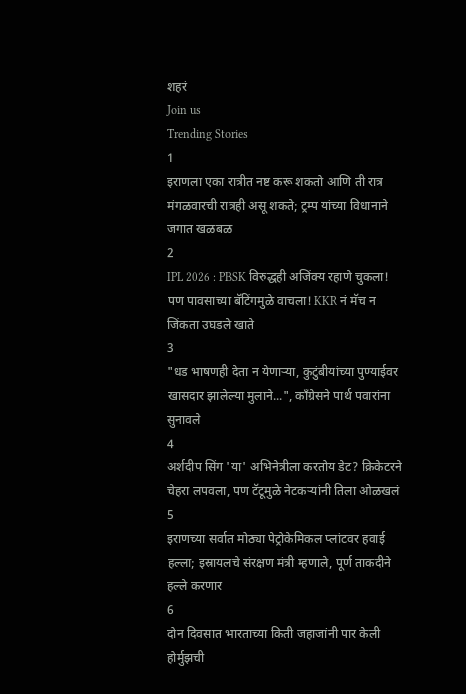शहरं
Join us
Trending Stories
1
इराणला एका रात्रीत नष्ट करू शकतो आणि ती रात्र मंगळवारची रात्रही असू शकते; ट्रम्प यांच्या विधानाने जगात खळबळ
2
IPL 2026 : PBSK विरुद्धही अजिंक्य रहाणे चुकला! पण पावसाच्या बॅटिंगमुळे वाचला! KKR नं मॅच न जिंकता उघडले खाते
3
"धड भाषणही देता न येणाऱ्या, कुटुंबीयांच्या पुण्याईवर खासदार झालेल्या मुलाने...", काँग्रेसने पार्थ पवारांना सुनावले
4
अर्शदीप सिंग 'या' अभिनेत्रीला करतोय डेट? क्रिकेटरने चेहरा लपवला, पण टॅटूमुळे नेटकऱ्यांनी तिला ओळखलं
5
इराणच्या सर्वात मोठ्या पेट्रोकेमिकल प्लांटवर हवाई हल्ला; इस्रायलचे संरक्षण मंत्री म्हणाले, पूर्ण ताकदीने हल्ले करणार
6
दोन दिवसात भारताच्या किती जहाजांनी पार केली होर्मुझची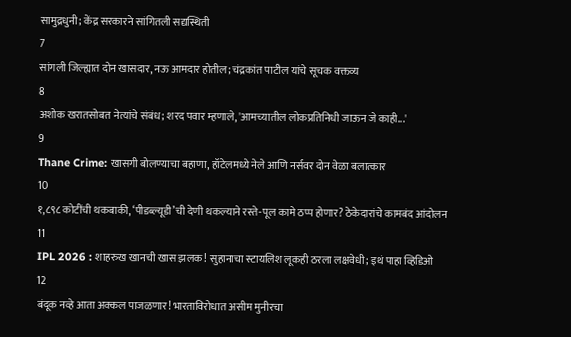सामुद्रधुनी; केंद्र सरकारने सांगितली सद्यस्थिती
7
सांगली जिल्ह्यात दोन खासदार, नऊ आमदार होतील; चंद्रकांत पाटील यांचे सूचक वक्तव्य
8
अशोक खरातसोबत नेत्यांचे संबंध; शरद पवार म्हणाले, 'आमच्यातील लोकप्रतिनिधी जाऊन जे काही...'
9
Thane Crime: खासगी बोलण्याचा बहाणा, हॉटेलमध्ये नेले आणि नर्सवर दोन वेळा बलात्कार
10
१,८९८ कोटींची थकबाकी, ‘पीडब्ल्यूडी’ची देणी थकल्याने रस्ते-पूल कामे ठप्प होणार? ठेकेदारांचे कामबंद आंदोलन
11
IPL 2026 : शाहरुख खानची खास झलक! सुहानाचा स्टायलिश लूकही ठरला लक्षवेधी; इथं पाहा व्हिडिओ
12
बंदूक नव्हे आता अक्कल पाजळणार! भारताविरोधात असीम मुनीरचा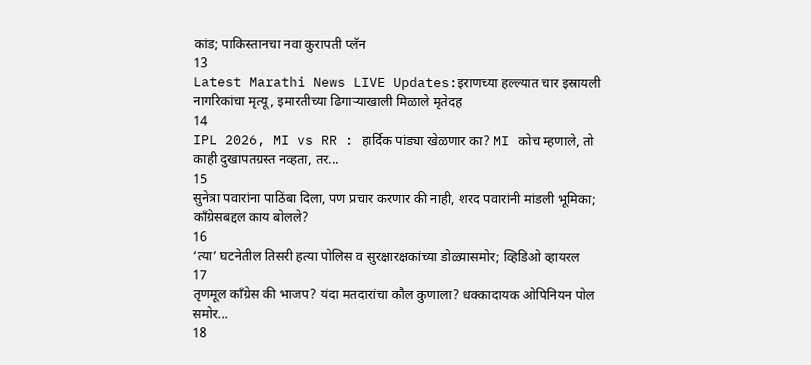कांड; पाकिस्तानचा नवा कुरापती प्लॅन
13
Latest Marathi News LIVE Updates:इराणच्या हल्ल्यात चार इस्रायली नागरिकांचा मृत्यू, इमारतीच्या ढिगाऱ्याखाली मिळाले मृतेदह
14
IPL 2026, MI vs RR : हार्दिक पांड्या खेळणार का? MI कोच म्हणाले, तो काही दुखापतग्रस्त नव्हता, तर...
15
सुनेत्रा पवारांना पाठिंबा दिला, पण प्रचार करणार की नाही, शरद पवारांनी मांडली भूमिका; काँग्रेसबद्दल काय बोलले?
16
‘त्या’ घटनेतील तिसरी हत्या पोलिस व सुरक्षारक्षकांच्या डोळ्यासमोर; व्हिडिओ व्हायरल
17
तृणमूल काँग्रेस की भाजप? यंदा मतदारांचा कौल कुणाला? धक्कादायक ओपिनियन पोल समोर...
18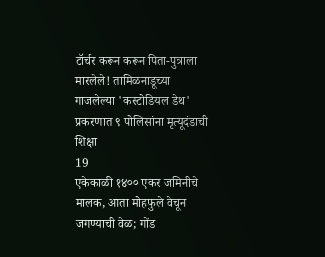टॉर्चर करून करून पिता-पुत्राला मारलेले! तामिळनाडूच्या गाजलेल्या 'कस्टोडियल डेथ' प्रकरणात ९ पोलिसांना मृत्यूदंडाची शिक्षा
19
एकेकाळी १४०० एकर जमिनीचे मालक, आता मोहफुले वेचून जगण्याची वेळ; गोंड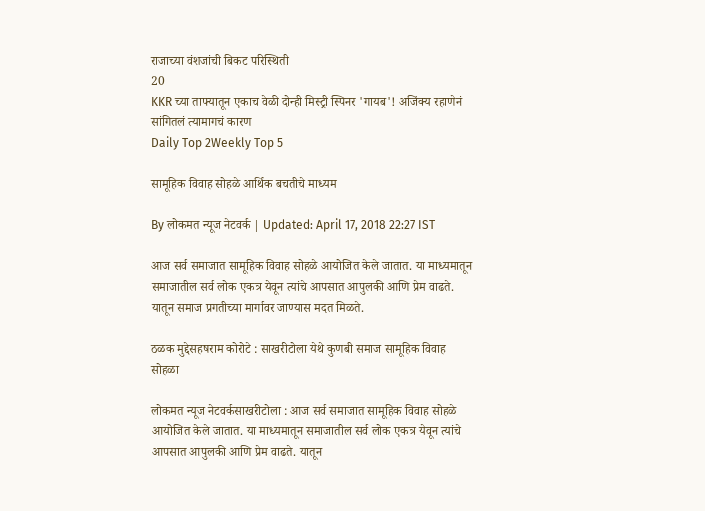राजाच्या वंशजांची बिकट परिस्थिती
20
KKR च्या ताफ्यातून एकाच वेळी दोन्ही मिस्ट्री स्पिनर 'गायब'! अजिंक्य रहाणेनं सांगितलं त्यामागचं कारण
Daily Top 2Weekly Top 5

सामूहिक विवाह सोहळे आर्थिक बचतीचे माध्यम

By लोकमत न्यूज नेटवर्क | Updated: April 17, 2018 22:27 IST

आज सर्व समाजात सामूहिक विवाह सोहळे आयोजित केले जातात. या माध्यमातून समाजातील सर्व लोक एकत्र येवून त्यांचे आपसात आपुलकी आणि प्रेम वाढते. यातून समाज प्रगतीच्या मार्गावर जाण्यास मदत मिळते.

ठळक मुद्देसहषराम कोरोटे : साखरीटोला येथे कुणबी समाज सामूहिक विवाह सोहळा

लोकमत न्यूज नेटवर्कसाखरीटोला : आज सर्व समाजात सामूहिक विवाह सोहळे आयोजित केले जातात. या माध्यमातून समाजातील सर्व लोक एकत्र येवून त्यांचे आपसात आपुलकी आणि प्रेम वाढते. यातून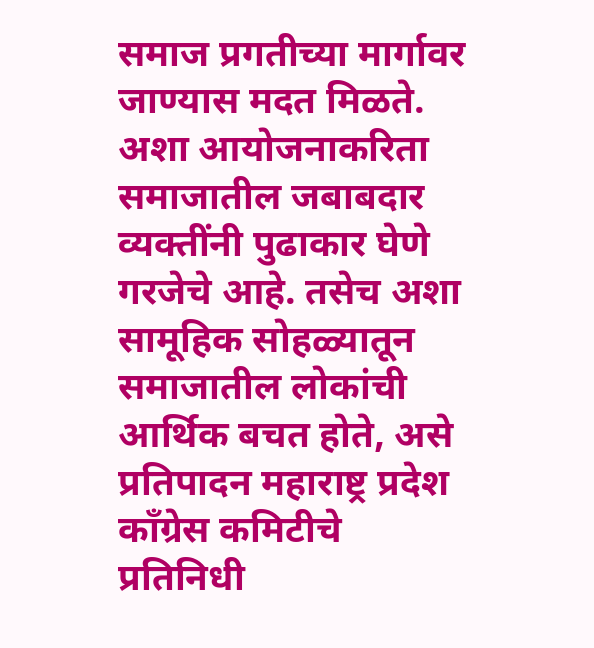समाज प्रगतीच्या मार्गावर जाण्यास मदत मिळते. अशा आयोजनाकरिता समाजातील जबाबदार व्यक्तींनी पुढाकार घेणे गरजेचे आहे. तसेच अशा सामूहिक सोहळ्यातून समाजातील लोकांची आर्थिक बचत होते, असे प्रतिपादन महाराष्ट्र प्रदेश काँग्रेस कमिटीचे प्रतिनिधी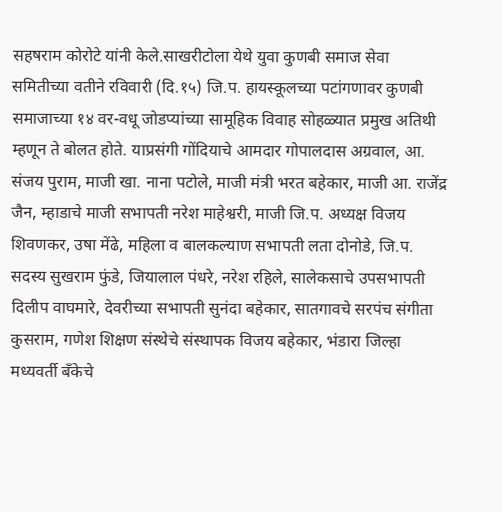सहषराम कोरोटे यांनी केले.साखरीटोला येथे युवा कुणबी समाज सेवा समितीच्या वतीने रविवारी (दि.१५) जि.प. हायस्कूलच्या पटांगणावर कुणबी समाजाच्या १४ वर-वधू जोडप्यांच्या सामूहिक विवाह सोहळ्यात प्रमुख अतिथी म्हणून ते बोलत होते. याप्रसंगी गोंदियाचे आमदार गोपालदास अग्रवाल, आ. संजय पुराम, माजी खा. नाना पटोले, माजी मंत्री भरत बहेकार, माजी आ. राजेंद्र जैन, म्हाडाचे माजी सभापती नरेश माहेश्वरी, माजी जि.प. अध्यक्ष विजय शिवणकर, उषा मेंढे, महिला व बालकल्याण सभापती लता दोनोडे, जि.प. सदस्य सुखराम फुंडे, जियालाल पंधरे, नरेश रहिले, सालेकसाचे उपसभापती दिलीप वाघमारे, देवरीच्या सभापती सुनंदा बहेकार, सातगावचे सरपंच संगीता कुसराम, गणेश शिक्षण संस्थेचे संस्थापक विजय बहेकार, भंडारा जिल्हा मध्यवर्ती बँकेचे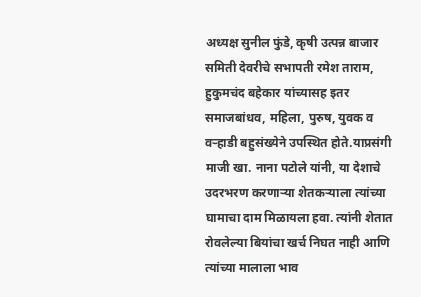अध्यक्ष सुनील फुंडे, कृषी उत्पन्न बाजार समिती देवरीचे सभापती रमेश ताराम, हुकुमचंद बहेकार यांच्यासह इतर समाजबांधव, महिला, पुरुष, युवक व वऱ्हाडी बहुसंख्येने उपस्थित होते.याप्रसंगी माजी खा. नाना पटोले यांनी, या देशाचे उदरभरण करणाऱ्या शेतकऱ्याला त्यांच्या घामाचा दाम मिळायला हवा. त्यांनी शेतात रोवलेल्या बियांचा खर्च निघत नाही आणि त्यांच्या मालाला भाव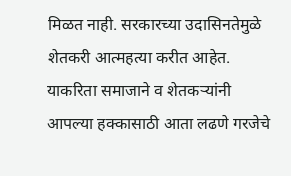मिळत नाही. सरकारच्या उदासिनतेमुळे शेतकरी आत्महत्या करीत आहेत. याकरिता समाजाने व शेतकऱ्यांनी आपल्या हक्कासाठी आता लढणे गरजेचे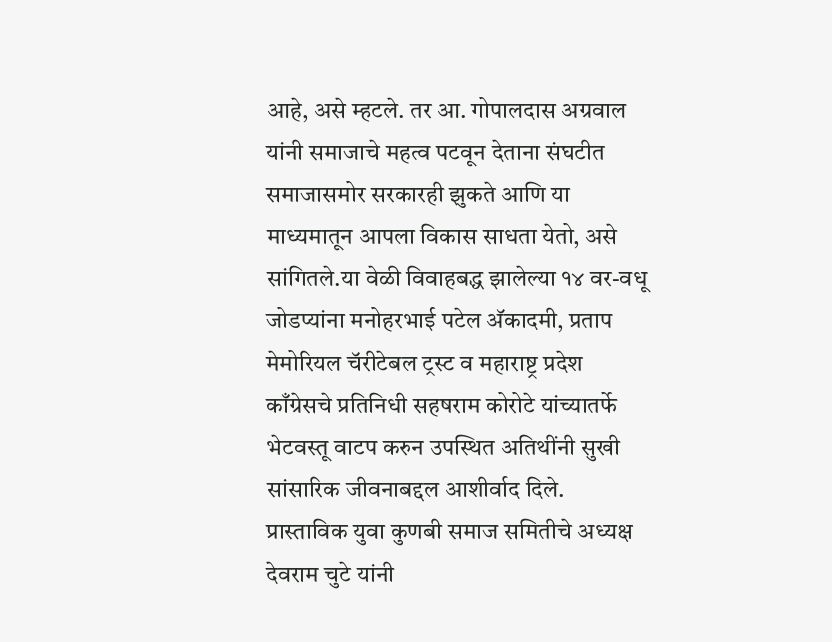आहे, असे म्हटले. तर आ. गोपालदास अग्रवाल यांनी समाजाचे महत्व पटवून देताना संघटीत समाजासमोर सरकारही झुकते आणि या माध्यमातून आपला विकास साधता येतो, असे सांगितले.या वेळी विवाहबद्ध झालेल्या १४ वर-वधू जोडप्यांना मनोहरभाई पटेल अ‍ॅकादमी, प्रताप मेमोरियल चॅरीटेबल ट्रस्ट व महाराष्ट्र प्रदेश काँग्रेसचे प्रतिनिधी सहषराम कोरोटे यांच्यातर्फे भेटवस्तू वाटप करुन उपस्थित अतिथींनी सुखी सांसारिक जीवनाबद्दल आशीर्वाद दिले. प्रास्ताविक युवा कुणबी समाज समितीचे अध्यक्ष देवराम चुटे यांनी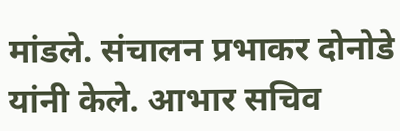मांडले. संचालन प्रभाकर दोनोडे यांनी केले. आभार सचिव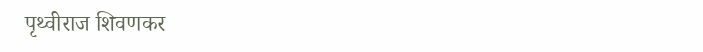पृथ्वीराज शिवणकर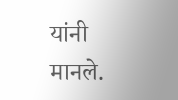यांनी मानले.